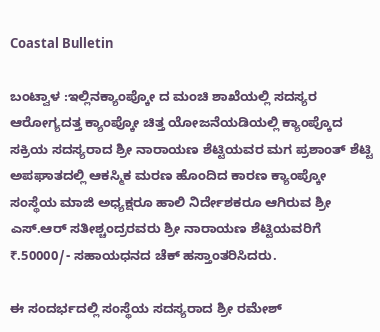Coastal Bulletin

ಬಂಟ್ವಾಳ :ಇಲ್ಲಿನಕ್ಯಾಂಪ್ಕೋ ದ ಮಂಚಿ ಶಾಖೆಯಲ್ಲಿ ಸದಸ್ಯರ ಆರೋಗ್ಯದತ್ತ ಕ್ಯಾಂಪ್ಕೋ ಚಿತ್ತ ಯೋಜನೆಯಡಿಯಲ್ಲಿ ಕ್ಯಾಂಪ್ಕೊದ ಸಕ್ರಿಯ ಸದಸ್ಯರಾದ ಶ್ರೀ ನಾರಾಯಣ ಶೆಟ್ಟಿಯವರ ಮಗ ಪ್ರಶಾಂತ್ ಶೆಟ್ಟಿ ಅಪಘಾತದಲ್ಲಿ ಆಕಸ್ಮಿಕ ಮರಣ ಹೊಂದಿದ ಕಾರಣ ಕ್ಯಾಂಪ್ಕೋ ಸಂಸ್ಥೆಯ ಮಾಜಿ ಅಧ್ಯಕ್ಷರೂ ಹಾಲಿ ನಿರ್ದೇಶಕರೂ ಆಗಿರುವ ಶ್ರೀ ಎಸ್.ಆರ್ ಸತೀಶ್ಚಂದ್ರರವರು ಶ್ರೀ ನಾರಾಯಣ ಶೆಟ್ಟಿಯವರಿಗೆ ₹.50000/- ಸಹಾಯಧನದ ಚೆಕ್ ಹಸ್ತಾಂತರಿಸಿದರು.

ಈ ಸಂದರ್ಭದಲ್ಲಿ ಸಂಸ್ಥೆಯ ಸದಸ್ಯರಾದ ಶ್ರೀ ರಮೇಶ್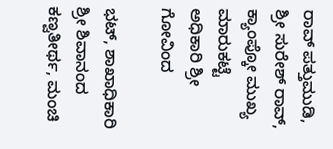ರಾವ್ ಪತ್ತುಮುಡಿ, ಶ್ರೀ ಸುರೇಶ್ ರಾವ್, ಕ್ಯಾಂಪ್ಕೋ ಮುಖ್ಯ ಮಾರುಕಟ್ಟೆ ಅಧಿಕಾರಿ ಶ್ರೀ ಗೋವಿಂದ

ಭಟ್, ಶಾಖಾಧಿಕಾರಿ ಶ್ರೀ ಶಿವಾನಂದ ಕಣ್ವತೀರ್ಥ, ಮಂಚಿ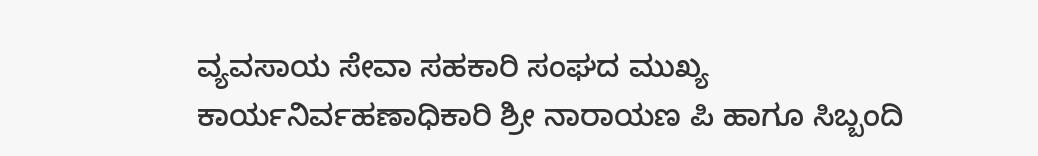ವ್ಯವಸಾಯ ಸೇವಾ ಸಹಕಾರಿ ಸಂಘದ ಮುಖ್ಯ ಕಾರ್ಯನಿರ್ವಹಣಾಧಿಕಾರಿ ಶ್ರೀ ನಾರಾಯಣ ಪಿ ಹಾಗೂ ಸಿಬ್ಬಂದಿ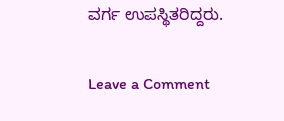ವರ್ಗ ಉಪಸ್ಥಿತರಿದ್ದರು.

Leave a Comment